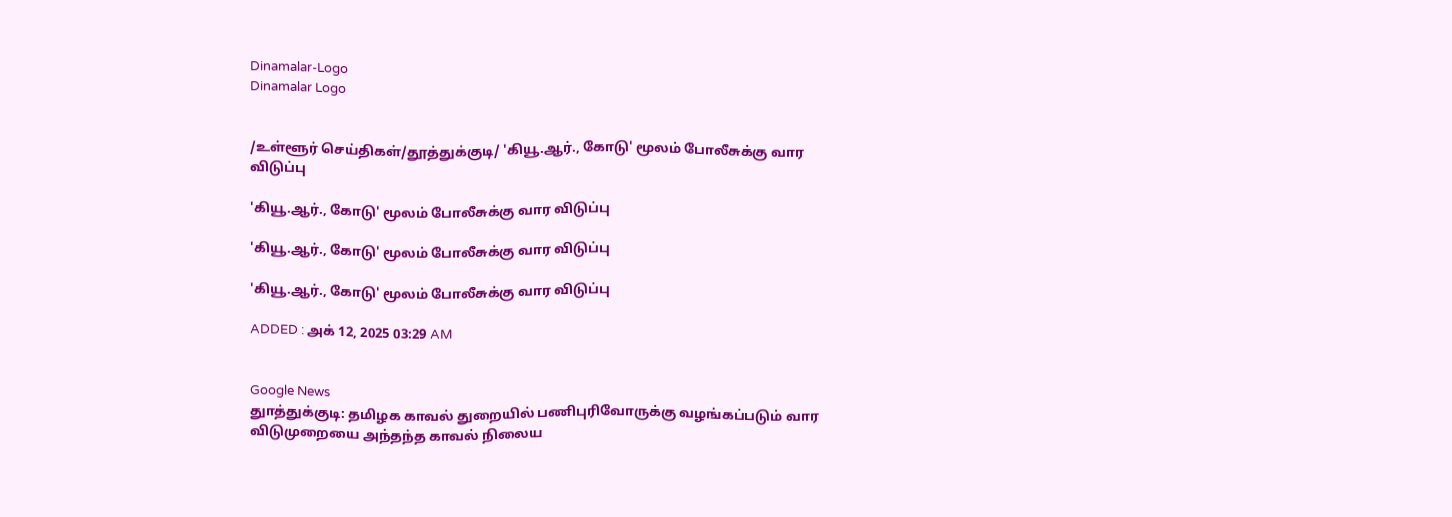Dinamalar-Logo
Dinamalar Logo


/உள்ளூர் செய்திகள்/தூத்துக்குடி/ 'கியூ.ஆர்., கோடு' மூலம் போலீசுக்கு வார விடுப்பு

'கியூ.ஆர்., கோடு' மூலம் போலீசுக்கு வார விடுப்பு

'கியூ.ஆர்., கோடு' மூலம் போலீசுக்கு வார விடுப்பு

'கியூ.ஆர்., கோடு' மூலம் போலீசுக்கு வார விடுப்பு

ADDED : அக் 12, 2025 03:29 AM


Google News
துாத்துக்குடி: தமிழக காவல் துறையில் பணிபுரிவோருக்கு வழங்கப்படும் வார விடுமுறையை அந்தந்த காவல் நிலைய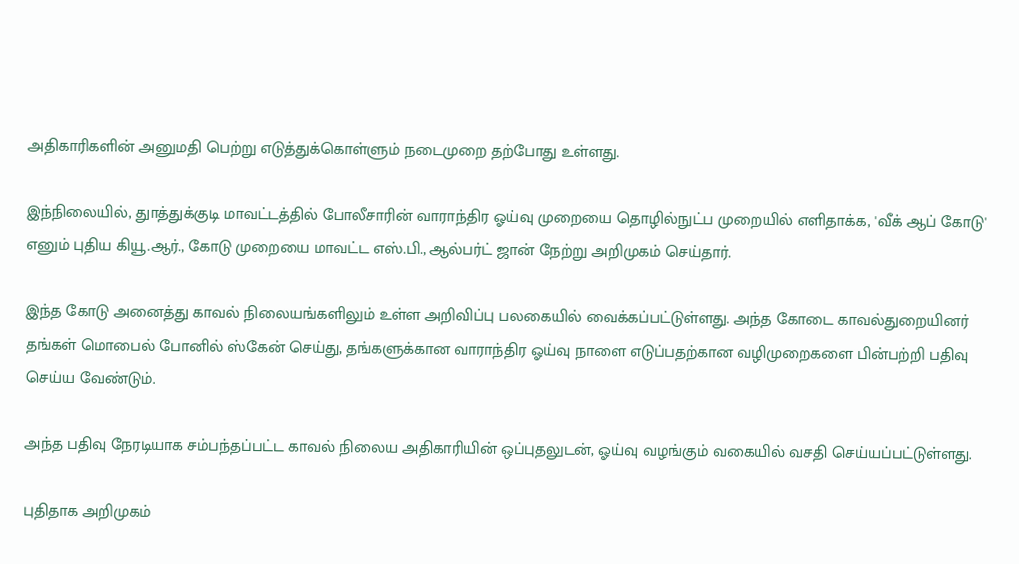அதிகாரிகளின் அனுமதி பெற்று எடுத்துக்கொள்ளும் நடைமுறை தற்போது உள்ளது.

இந்நிலையில், துாத்துக்குடி மாவட்டத்தில் போலீசாரின் வாராந்திர ஓய்வு முறையை தொழில்நுட்ப முறையில் எளிதாக்க, 'வீக் ஆப் கோடு' எனும் புதிய கியூ.ஆர்., கோடு முறையை மாவட்ட எஸ்.பி., ஆல்பர்ட் ஜான் நேற்று அறிமுகம் செய்தார்.

இந்த கோடு அனைத்து காவல் நிலையங்களிலும் உள்ள அறிவிப்பு பலகையில் வைக்கப்பட்டுள்ளது. அந்த கோடை காவல்துறையினர் தங்கள் மொபைல் போனில் ஸ்கேன் செய்து, தங்களுக்கான வாராந்திர ஓய்வு நாளை எடுப்பதற்கான வழிமுறைகளை பின்பற்றி பதிவு செய்ய வேண்டும்.

அந்த பதிவு நேரடியாக சம்பந்தப்பட்ட காவல் நிலைய அதிகாரியின் ஒப்புதலுடன், ஓய்வு வழங்கும் வகையில் வசதி செய்யப்பட்டுள்ளது.

புதிதாக அறிமுகம்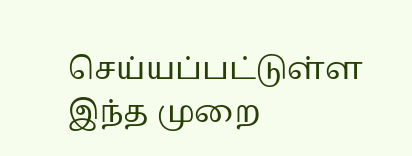செய்யப்பட்டுள்ள இந்த முறை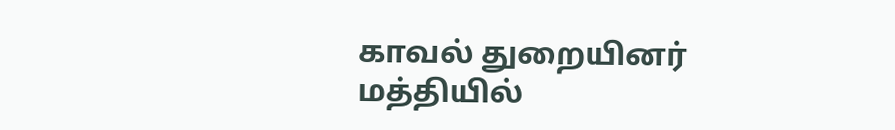காவல் துறையினர் மத்தியில்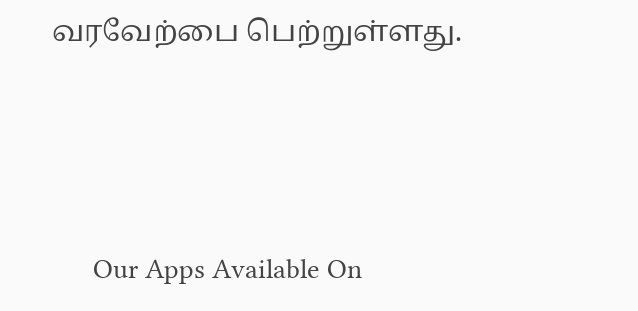வரவேற்பை பெற்றுள்ளது.





      Our Apps Available On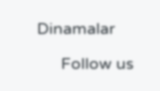Dinamalar

      Follow us